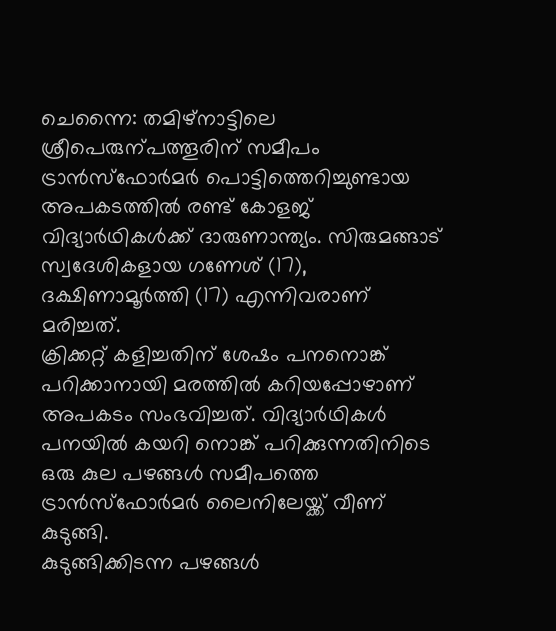ചെന്നൈ: തമിഴ്നാട്ടിലെ ശ്രീപെരുന്പത്തൂരിന് സമീപം ട്രാൻസ്ഫോർമർ പൊട്ടിത്തെറിച്ചുണ്ടായ അപകടത്തിൽ രണ്ട് കോളജ് വിദ്യാർഥികൾക്ക് ദാരുണാന്ത്യം. സിരുമങ്ങാട് സ്വദേശികളായ ഗണേശ് (17), ദക്ഷിണാമൂർത്തി (17) എന്നിവരാണ് മരിച്ചത്.
ക്രിക്കറ്റ് കളിച്ചതിന് ശേഷം പനനൊങ്ക് പറിക്കാനായി മരത്തിൽ കറിയപ്പോഴാണ് അപകടം സംഭവിച്ചത്. വിദ്യാർഥികൾ പനയിൽ കയറി നൊങ്ക് പറിക്കുന്നതിനിടെ ഒരു കുല പഴങ്ങൾ സമീപത്തെ ട്രാൻസ്ഫോർമർ ലൈനിലേയ്ക്ക് വീണ് കുടുങ്ങി.
കുടുങ്ങിക്കിടന്ന പഴങ്ങൾ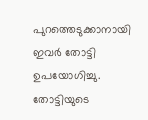പുറത്തെടുക്കാനായി ഇവർ തോട്ടി ഉപയോഗിച്ചു. തോട്ടിയുടെ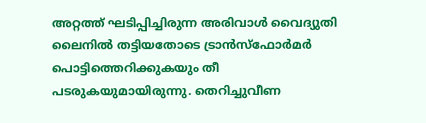അറ്റത്ത് ഘടിപ്പിച്ചിരുന്ന അരിവാൾ വൈദ്യുതി ലൈനിൽ തട്ടിയതോടെ ട്രാൻസ്ഫോർമർ പൊട്ടിത്തെറിക്കുകയും തീ പടരുകയുമായിരുന്നു. തെറിച്ചുവീണ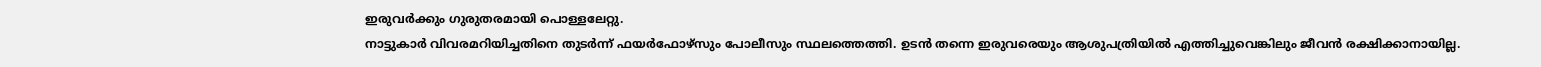ഇരുവർക്കും ഗുരുതരമായി പൊള്ളലേറ്റു.
നാട്ടുകാർ വിവരമറിയിച്ചതിനെ തുടർന്ന് ഫയർഫോഴ്സും പോലീസും സ്ഥലത്തെത്തി. ഉടൻ തന്നെ ഇരുവരെയും ആശുപത്രിയിൽ എത്തിച്ചുവെങ്കിലും ജീവൻ രക്ഷിക്കാനായില്ല.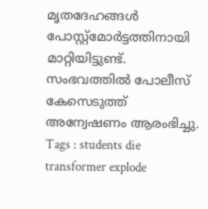മൃതദേഹങ്ങൾ പോസ്റ്റ്മോർട്ടത്തിനായി മാറ്റിയിട്ടുണ്ട്. സംഭവത്തിൽ പോലീസ് കേസെടുത്ത് അന്വേഷണം ആരംഭിച്ചു.
Tags : students die transformer explode